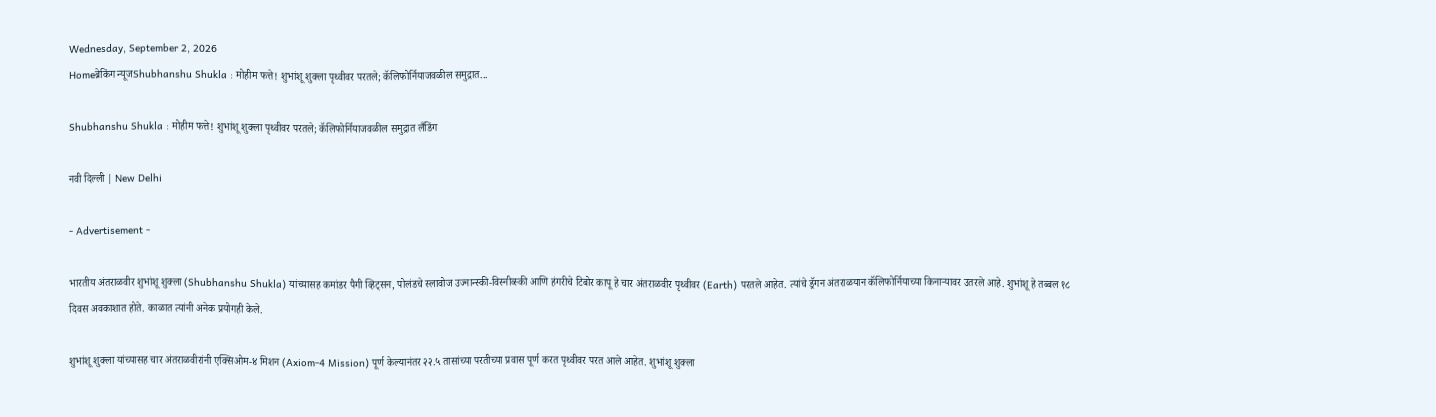Wednesday, September 2, 2026
Homeब्रेकिंग न्यूजShubhanshu Shukla : मोहीम फत्ते! शुभांशू शुक्ला पृथ्वीवर परतले; कॅलिफोर्नियाजवळील समुद्रात...

Shubhanshu Shukla : मोहीम फत्ते! शुभांशू शुक्ला पृथ्वीवर परतले; कॅलिफोर्नियाजवळील समुद्रात लँडिंग

नवी दिल्ली | New Delhi

- Advertisement -

भारतीय अंतराळवीर शुभांशू शुक्ला (Shubhanshu Shukla) यांच्यासह कमांडर पैगी व्हिट्सन, पोलंडचे स्लावोज उज्नान्स्की-विस्नीव्स्की आणि हंगरीचे टिबोर कापू हे चार अंतराळवीर पृथ्वीवर (Earth) परतले आहेत. त्यांचे ड्रॅगन अंतराळयान कॅलिफोर्नियाच्या किनाऱ्यावर उतरले आहे. शुभांशू हे तब्बल १८ दिवस अवकाशात होते. काळात त्यांनी अनेक प्रयोगही केले.

शुभांशू शुक्ला यांच्यासह चार अंतराळवीरांनी एक्सिओम-४ मिशन (Axiom-4 Mission) पूर्ण केल्यानंतर २२.५ तासांच्या परतीच्या प्रवास पूर्ण करत पृथ्वीवर परत आले आहेत. शुभांशू शुक्ला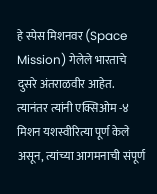हे स्पेस मिशनवर (Space Mission) गेलेले भारताचे दुसरे अंतराळवीर आहेत. त्यानंतर त्यांनी एक्सिओम -४ मिशन यशस्वीरित्या पूर्ण केले असून, त्यांच्या आगमनाची संपूर्ण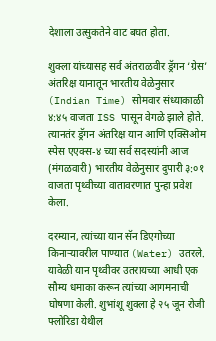देशाला उत्सुकतेने वाट बघत होता.

शुक्ला यांच्यासह सर्व अंतराळवीर ड्रॅगन ‘ग्रेस’ अंतरिक्ष यानातून भारतीय वेळेनुसार (Indian Time) सोमवार संध्याकाळी ४:४५ वाजता ISS पासून वेगळे झाले होते. त्यानतंर ड्रॅगन अंतरिक्ष यान आणि एक्सिओम स्पेस एएक्स-४ च्या सर्व सदस्यांनी आज (मंगळवारी) भारतीय वेळेनुसार दुपारी ३:०१ वाजता पृथ्वीच्या वातावरणात पुन्हा प्रवेश केला.

दरम्यान, त्यांच्या यान सॅन डिएगोच्या किनाऱ्यावरील पाण्यात (Water) उतरले. यावेळी यान पृथ्वीवर उतरायच्या आधी एक सौम्य धमाका करून त्यांच्या आगमनाची घोषणा केली. शुभांशू शुक्ला हे २५ जून रोजी फ्लोरिडा येथील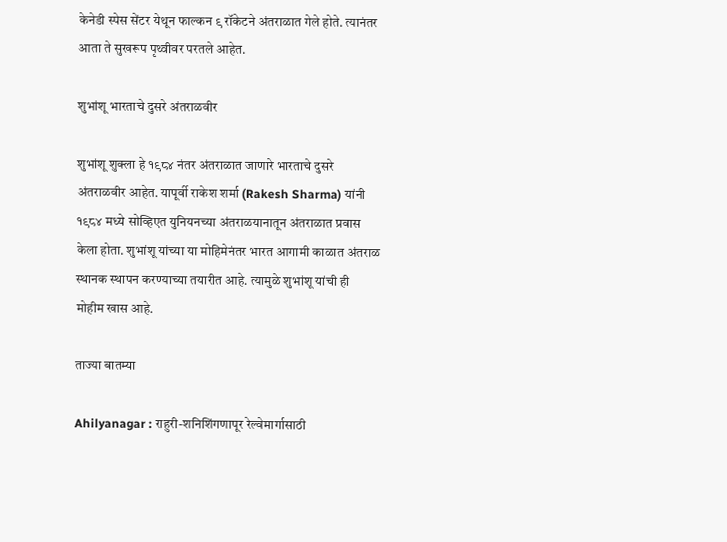केनेडी स्पेस सेंटर येथून फाल्कन ९ रॉकेटने अंतराळात गेले होते. त्यानंतर आता ते सुखरूप पृथ्वीवर परतले आहेत.

शुभांशू भारताचे दुसरे अंतराळवीर

शुभांशू शुक्ला हे १९८४ नंतर अंतराळात जाणारे भारताचे दुसरे अंतराळवीर आहेत. यापूर्वी राकेश शर्मा (Rakesh Sharma) यांनी १९८४ मध्ये सोव्हिएत युनियनच्या अंतराळयानातून अंतराळात प्रवास केला होता. शुभांशू यांच्या या मोहिमेनंतर भारत आगामी काळात अंतराळ स्थानक स्थापन करण्याच्या तयारीत आहे. त्यामुळे शुभांशू यांची ही मोहीम खास आहे.

ताज्या बातम्या

Ahilyanagar : राहुरी-शनिशिंगणापूर रेल्वेमार्गासाठी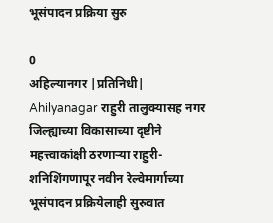भूसंपादन प्रक्रिया सुरु

0
अहिल्यानगर |प्रतिनिधी| Ahilyanagar राहुरी तालुक्यासह नगर जिल्ह्याच्या विकासाच्या दृष्टीने महत्त्वाकांक्षी ठरणार्‍या राहुरी-शनिशिंगणापूर नवीन रेल्वेमार्गाच्या भूसंपादन प्रक्रियेलाही सुरुवात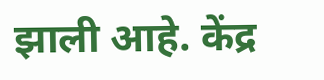झाली आहे. केंद्र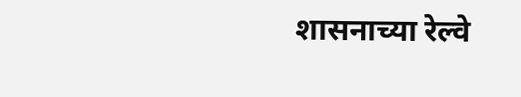शासनाच्या रेल्वे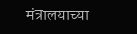मंत्रालयाच्या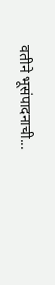वतीने भूसंपादनाची...